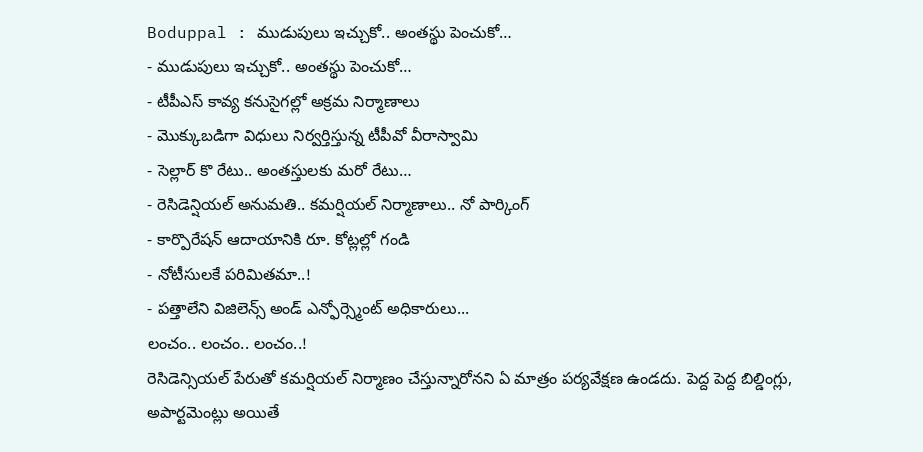Boduppal : ముడుపులు ఇచ్చుకో.. అంతస్థు పెంచుకో…
- ముడుపులు ఇచ్చుకో.. అంతస్థు పెంచుకో…
- టీపీఎస్ కావ్య కనుసైగల్లో అక్రమ నిర్మాణాలు
- మొక్కుబడిగా విధులు నిర్వర్తిస్తున్న టీపీవో వీరాస్వామి
- సెల్లార్ కొ రేటు.. అంతస్తులకు మరో రేటు…
- రెసిడెన్షియల్ అనుమతి.. కమర్షియల్ నిర్మాణాలు.. నో పార్కింగ్
- కార్పొరేషన్ ఆదాయానికి రూ. కోట్లల్లో గండి
- నోటీసులకే పరిమితమా..!
- పత్తాలేని విజిలెన్స్ అండ్ ఎన్ఫోర్స్మెంట్ అధికారులు...
లంచం.. లంచం.. లంచం..!
రెసిడెన్సియల్ పేరుతో కమర్షియల్ నిర్మాణం చేస్తున్నారోనని ఏ మాత్రం పర్యవేక్షణ ఉండదు. పెద్ద పెద్ద బిల్డింగ్లు, అపార్టమెంట్లు అయితే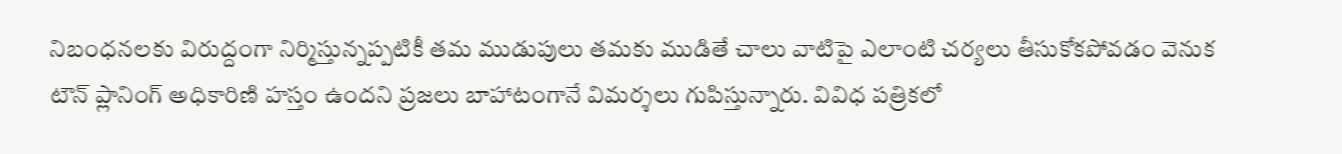నిబంధనలకు విరుద్దంగా నిర్మిస్తున్నప్పటికీ తమ ముడుపులు తమకు ముడితే చాలు వాటిపై ఎలాంటి చర్యలు తీసుకోకపోవడం వెనుక టౌన్ ప్లానింగ్ అధికారిణి హస్తం ఉందని ప్రజలు బాహాటంగానే విమర్శలు గుపిస్తున్నారు. వివిధ పత్రికలో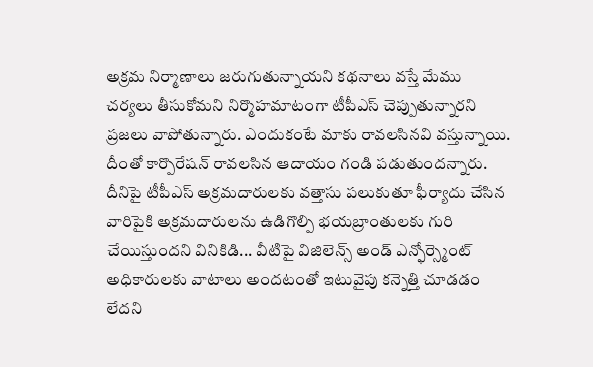అక్రమ నిర్మాణాలు జరుగుతున్నాయని కథనాలు వస్తే మేము చర్యలు తీసుకోమని నిర్మొహమాటంగా టీపీఎస్ చెప్పుతున్నారని ప్రజలు వాపోతున్నారు. ఎందుకంటే మాకు రావలసినవి వస్తున్నాయి. దీంతో కార్పొరేషన్ రావలసిన ఆదాయం గండి పడుతుందన్నారు. దీనిపై టీపీఎస్ అక్రమదారులకు వత్తాసు పలుకుతూ ఫీర్యాదు చేసిన వారిపైకి అక్రమదారులను ఉడిగొల్పి భయబ్రాంతులకు గురి చేయిస్తుందని వినికిడి... వీటిపై విజిలెన్స్ అండ్ ఎన్ఫోర్స్మెంట్ అధికారులకు వాటాలు అందటంతో ఇటువైపు కన్నెత్తి చూడడం లేదని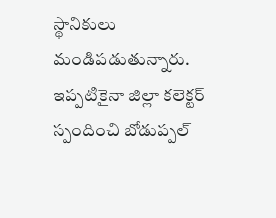స్థానికులు మండిపడుతున్నారు. ఇప్పటికైనా జిల్లా కలెక్టర్ స్పందించి బోడుప్పల్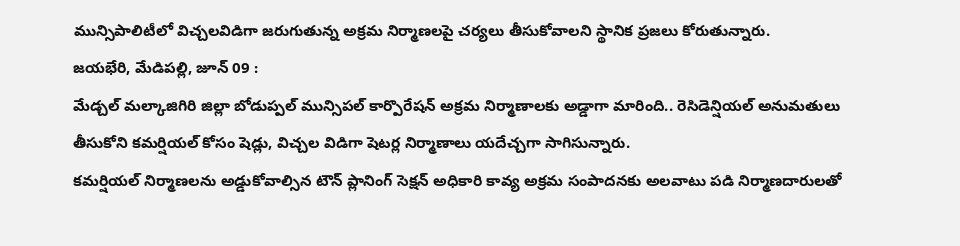మున్సిపాలిటీలో విచ్చలవిడిగా జరుగుతున్న అక్రమ నిర్మాణలపై చర్యలు తీసుకోవాలని స్థానిక ప్రజలు కోరుతున్నారు.
జయభేరి, మేడిపల్లి, జూన్ 09 :
మేడ్చల్ మల్కాజిగిరి జిల్లా బోడుప్పల్ మున్సిపల్ కార్పొరేషన్ అక్రమ నిర్మాణాలకు అడ్డాగా మారింది.. రెసిడెన్షియల్ అనుమతులు తీసుకోని కమర్షియల్ కోసం షెడ్లు, విచ్చల విడిగా షెటర్ల నిర్మాణాలు యదేచ్చగా సాగిసున్నారు.
కమర్షియల్ నిర్మాణలను అడ్డుకోవాల్సిన టౌన్ ప్లానింగ్ సెక్షన్ అధికారి కావ్య అక్రమ సంపాదనకు అలవాటు పడి నిర్మాణదారులతో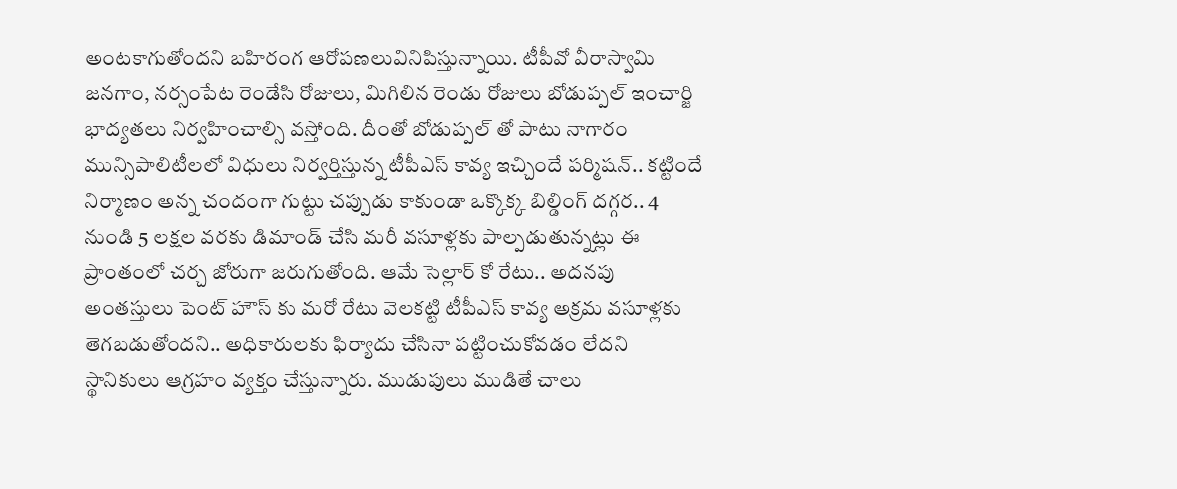అంటకాగుతోందని బహిరంగ ఆరోపణలువినిపిస్తున్నాయి. టీపీవో వీరాస్వామి జనగాం, నర్సంపేట రెండేసి రోజులు, మిగిలిన రెండు రోజులు బోడుప్పల్ ఇంచార్జి భాద్యతలు నిర్వహించాల్సి వస్తోంది. దీంతో బోడుప్పల్ తో పాటు నాగారం మున్సిపాలిటీలలో విధులు నిర్వర్తిస్తున్న టీపీఎస్ కావ్య ఇచ్చిందే పర్మిషన్.. కట్టిందే నిర్మాణం అన్న చందంగా గుట్టు చప్పుడు కాకుండా ఒక్కొక్క బిల్డింగ్ దగ్గర.. 4 నుండి 5 లక్షల వరకు డిమాండ్ చేసి మరీ వసూళ్లకు పాల్పడుతున్నట్లు ఈ ప్రాంతంలో చర్చ జోరుగా జరుగుతోంది. ఆమే సెల్లార్ కో రేటు.. అదనపు అంతస్తులు పెంట్ హౌస్ కు మరో రేటు వెలకట్టి టీపీఎస్ కావ్య అక్రమ వసూళ్లకు తెగబడుతోందని.. అధికారులకు ఫిర్యాదు చేసినా పట్టించుకోవడం లేదని స్థానికులు ఆగ్రహం వ్యక్తం చేస్తున్నారు. ముడుపులు ముడితే చాలు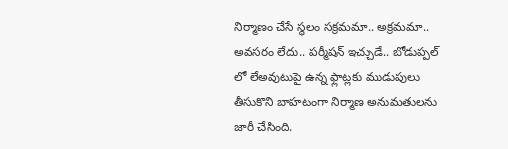నిర్మాణం చేసే స్థలం సక్రమమా.. అక్రమమా.. అవసరం లేదు.. పర్మీషన్ ఇచ్చుడే.. బోడుప్పల్ లో లేఅవుటుపై ఉన్న ఫ్లాట్లకు ముడుపులు తీసుకొని బాహటంగా నిర్మాణ అనుమతులను జారీ చేసింది.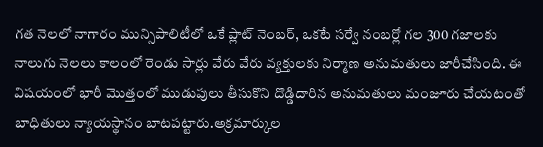గత నెలలో నాగారం మున్సిపాలిటీలో ఒకే ప్లాట్ నెంబర్, ఒకటే సర్వే నంబర్లో గల 300 గజాలకు నాలుగు నెలలు కాలంలో రెండు సార్లు వేరు వేరు వ్యక్తులకు నిర్మాణ అనుమతులు జారీచేసింది. ఈ విషయంలో భారీ మొత్తంలో ముడుపులు తీసుకొని దొడ్డిదారిన అనుమతులు మంజూరు చేయటంతో బాధితులు న్యాయస్థానం బాటపట్టారు.అక్రమార్కుల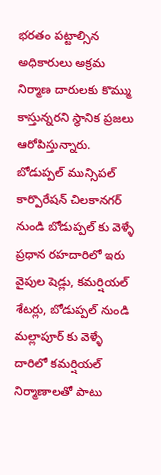భరతం పట్టాల్సిన అధికారులు అక్రమ నిర్మాణ దారులకు కొమ్ము కాస్తున్నరని స్థానిక ప్రజలు ఆరోపిస్తున్నారు. బోడుప్పల్ మున్సిపల్ కార్పొరేషన్ చిలకానగర్ నుండి బోడుప్పల్ కు వెళ్ళే ప్రధాన రహదారిలో ఇరు వైపుల షెడ్లు, కమర్షియల్ శేటర్లు, బోడుప్పల్ నుండి మల్లాపూర్ కు వెళ్ళే దారిలో కమర్షియల్ నిర్మాణాలతో పాటు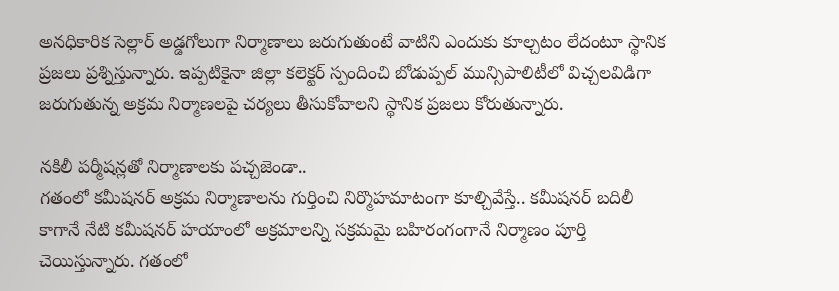అనధికారిక సెల్లార్ అడ్డగోలుగా నిర్మాణాలు జరుగుతుంటే వాటిని ఎందుకు కూల్చటం లేదంటూ స్థానిక ప్రజలు ప్రశ్నిస్తున్నారు. ఇప్పటికైనా జిల్లా కలెక్టర్ స్పందించి బోడుప్పల్ మున్సిపాలిటీలో విచ్చలవిడిగా జరుగుతున్న అక్రమ నిర్మాణలపై చర్యలు తీసుకోవాలని స్థానిక ప్రజలు కోరుతున్నారు.

నకిలీ పర్మీషన్లతో నిర్మాణాలకు పచ్చజెండా..
గతంలో కమీషనర్ అక్రమ నిర్మాణాలను గుర్తించి నిర్మొహమాటంగా కూల్చివేస్తే.. కమీషనర్ బదిలీ కాగానే నేటి కమీషనర్ హయాంలో అక్రమాలన్ని సక్రమమై బహిరంగంగానే నిర్మాణం పూర్తి చెయిస్తున్నారు. గతంలో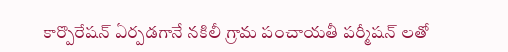కార్పొరేషన్ ఏర్పడగానే నకిలీ గ్రామ పంచాయతీ పర్మీషన్ లతో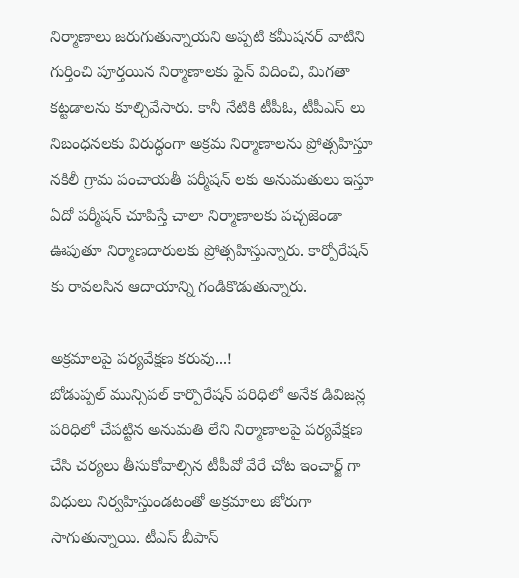నిర్మాణాలు జరుగుతున్నాయని అప్పటి కమీషనర్ వాటిని గుర్తించి పూర్తయిన నిర్మాణాలకు ఫైన్ విదించి, మిగతా కట్టడాలను కూల్చివేసారు. కానీ నేటికి టీపీఓ, టీపీఎస్ లు నిబంధనలకు విరుద్ధంగా అక్రమ నిర్మాణాలను ప్రోత్సహిస్తూ నకిలీ గ్రామ పంచాయతీ పర్మీషన్ లకు అనుమతులు ఇస్తూ ఏదో పర్మీషన్ చూపిస్తే చాలా నిర్మాణాలకు పచ్చజెండా ఊపుతూ నిర్మాణదారులకు ప్రోత్సహిస్తున్నారు. కార్పోరేషన్ కు రావలసిన ఆదాయాన్ని గండికొడుతున్నారు.

అక్రమాలపై పర్యవేక్షణ కరువు...!
బోడుప్పల్ మున్సిపల్ కార్పొరేషన్ పరిధిలో అనేక డివిజన్ల పరిధిలో చేపట్టిన అనుమతి లేని నిర్మాణాలపై పర్యవేక్షణ చేసి చర్యలు తీసుకోవాల్సిన టీపీవో వేరే చోట ఇంచార్జ్ గా విధులు నిర్వహిస్తుండటంతో అక్రమాలు జోరుగా సాగుతున్నాయి. టీఎస్ బీపాస్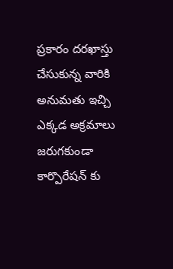ప్రకారం దరఖాస్తు చేసుకున్న వారికి అనుమతు ఇచ్చి ఎక్కడ అక్రమాలు జరుగకుండా కార్పొరేషన్ కు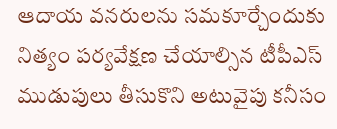ఆదాయ వనరులను సమకూర్చేందుకు నిత్యం పర్యవేక్షణ చేయాల్సిన టీపీఎస్ ముడుపులు తీసుకొని అటువైపు కనీసం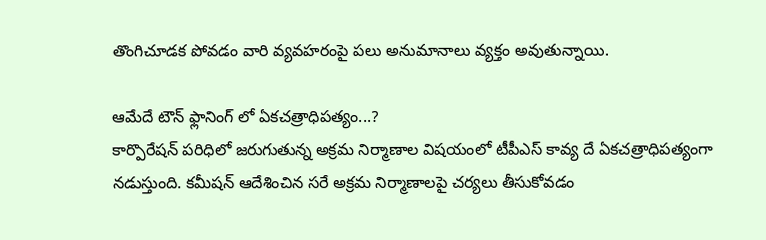తొంగిచూడక పోవడం వారి వ్యవహరంపై పలు అనుమానాలు వ్యక్తం అవుతున్నాయి.

ఆమేదే టౌన్ ఫ్లానింగ్ లో ఏకచత్రాధిపత్యం...?
కార్పొరేషన్ పరిధిలో జరుగుతున్న అక్రమ నిర్మాణాల విషయంలో టీపీఎస్ కావ్య దే ఏకచత్రాధిపత్యంగా నడుస్తుంది. కమీషన్ ఆదేశించిన సరే అక్రమ నిర్మాణాలపై చర్యలు తీసుకోవడం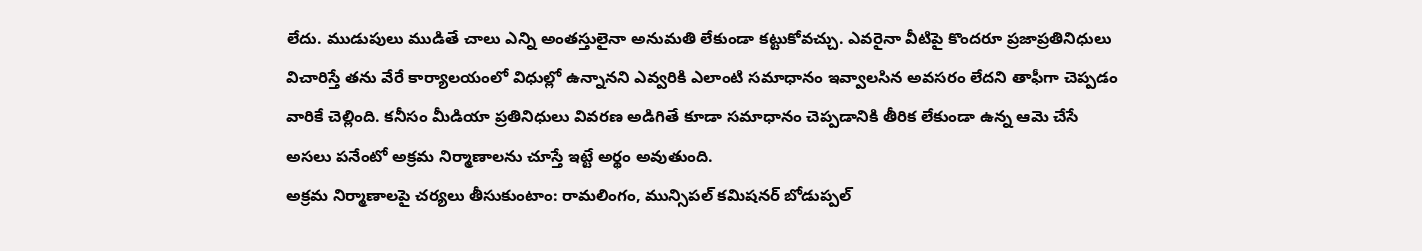లేదు. ముడుపులు ముడితే చాలు ఎన్ని అంతస్తులైనా అనుమతి లేకుండా కట్టుకోవచ్చు. ఎవరైనా వీటిపై కొందరూ ప్రజాప్రతినిధులు విచారిస్తే తను వేరే కార్యాలయంలో విధుల్లో ఉన్నానని ఎవ్వరికి ఎలాంటి సమాధానం ఇవ్వాలసిన అవసరం లేదని తాఫీగా చెప్పడం వారికే చెల్లింది. కనీసం మీడియా ప్రతినిధులు వివరణ అడిగితే కూడా సమాధానం చెప్పడానికి తీరిక లేకుండా ఉన్న ఆమె చేసే అసలు పనేంటో అక్రమ నిర్మాణాలను చూస్తే ఇట్టే అర్థం అవుతుంది.
అక్రమ నిర్మాణాలపై చర్యలు తీసుకుంటాం: రామలింగం, మున్సిపల్ కమిషనర్ బోడుప్పల్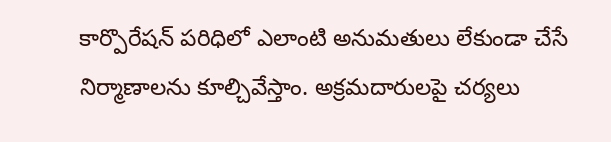కార్పొరేషన్ పరిధిలో ఎలాంటి అనుమతులు లేకుండా చేసే నిర్మాణాలను కూల్చివేస్తాం. అక్రమదారులపై చర్యలు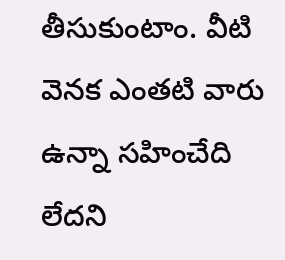తీసుకుంటాం. వీటి వెనక ఎంతటి వారు ఉన్నా సహించేది లేదని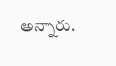అన్నారు.